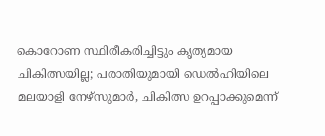കൊറോണ സ്ഥിരീകരിച്ചിട്ടും കൃത്യമായ ചികിത്സയില്ല; പരാതിയുമായി ഡെൽഹിയിലെ മലയാളി നേഴ്‌സുമാർ, ചികിത്സ ഉറപ്പാക്കുമെന്ന്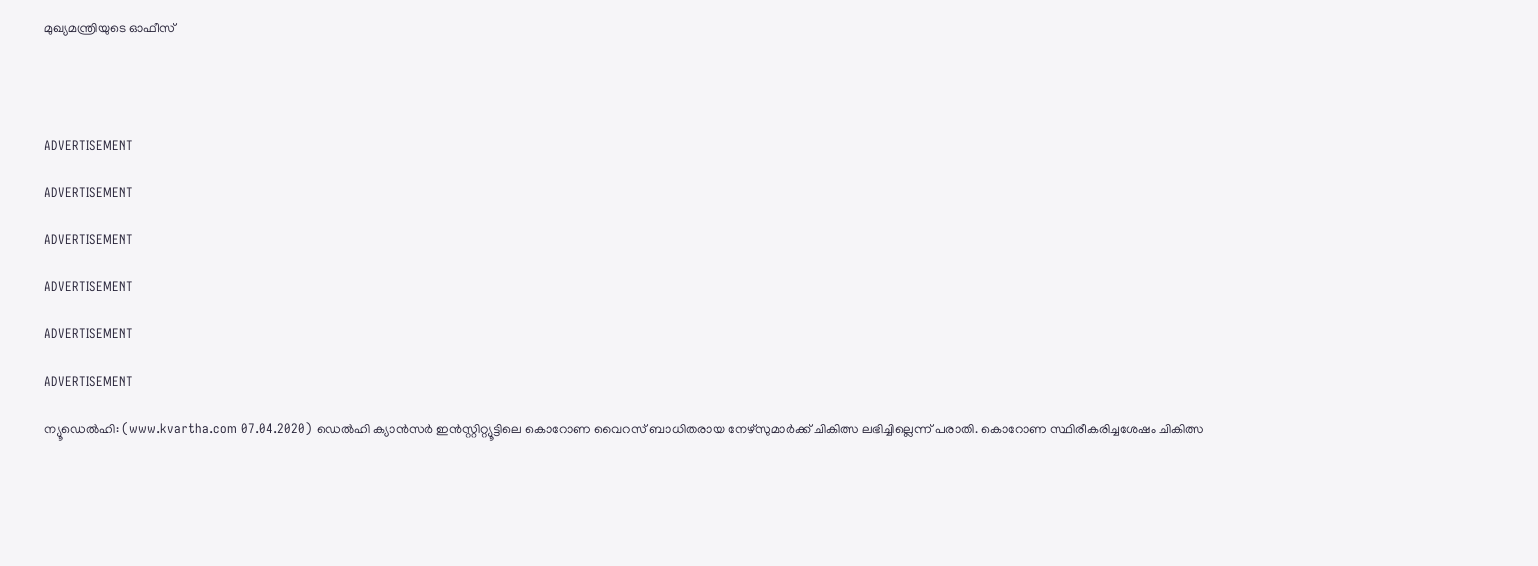മുഖ്യമന്ത്രിയുടെ ഓഫീസ്




ADVERTISEMENT

ADVERTISEMENT

ADVERTISEMENT

ADVERTISEMENT

ADVERTISEMENT

ADVERTISEMENT

ന്യൂഡെൽഹി: (www.kvartha.com 07.04.2020) ഡെൽഹി ക്യാന്‍സര്‍ ഇന്‍സ്റ്റിറ്റ്യൂട്ടിലെ കൊറോണ വൈറസ് ബാധിതരായ നേഴ്‌സുമാർക്ക് ചികിത്സ ലഭിച്ചില്ലെന്ന് പരാതി. കൊറോണ സ്ഥിരീകരിച്ചശേഷം ചികിത്സ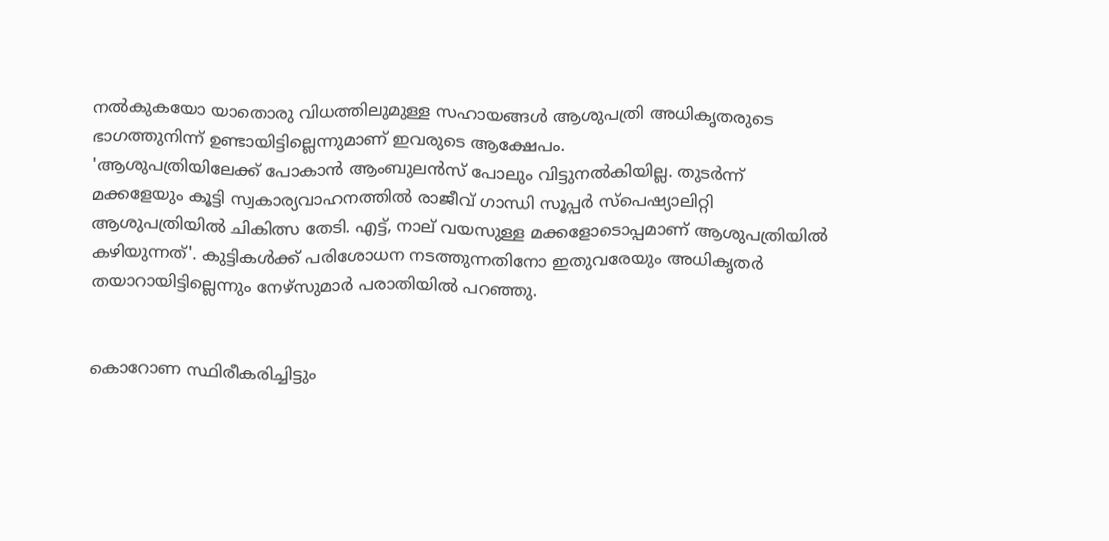നല്‍കുകയോ യാതൊരു വിധത്തിലുമുള്ള സഹായങ്ങള്‍ ആശുപത്രി അധികൃതരുടെ ഭാഗത്തുനിന്ന് ഉണ്ടായിട്ടില്ലെന്നുമാണ് ഇവരുടെ ആക്ഷേപം.
'ആശുപത്രിയിലേക്ക് പോകാൻ ആംബുലന്‍സ് പോലും വിട്ടുനല്‍കിയില്ല. തുടര്‍ന്ന് മക്കളേയും കൂട്ടി സ്വകാര്യവാഹനത്തില്‍ രാജീവ് ഗാന്ധി സൂപ്പര്‍ സ്‌പെഷ്യാലിറ്റി ആശുപത്രിയില്‍ ചികിത്സ തേടി. എട്ട്, നാല് വയസുള്ള മക്കളോടൊപ്പമാണ് ആശുപത്രിയില്‍ കഴിയുന്നത്'. കുട്ടികള്‍ക്ക് പരിശോധന നടത്തുന്നതിനോ ഇതുവരേയും അധികൃതര്‍ തയാറായിട്ടില്ലെന്നും നേഴ്‌സുമാർ പരാതിയിൽ പറഞ്ഞു.


കൊറോണ സ്ഥിരീകരിച്ചിട്ടും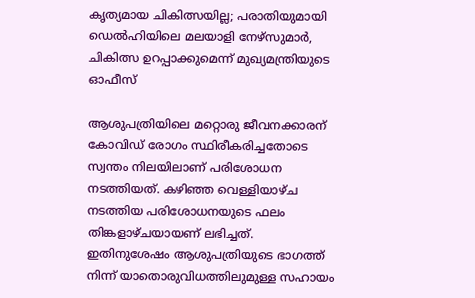കൃത്യമായ ചികിത്സയില്ല; പരാതിയുമായി ഡെൽഹിയിലെ മലയാളി നേഴ്‌സുമാർ, ചികിത്സ ഉറപ്പാക്കുമെന്ന് മുഖ്യമന്ത്രിയുടെ ഓഫീസ്

ആശുപത്രിയിലെ മറ്റൊരു ജീവനക്കാരന് കോവിഡ് രോഗം സ്ഥിരീകരിച്ചതോടെ സ്വന്തം നിലയിലാണ് പരിശോധന നടത്തിയത്. കഴിഞ്ഞ വെള്ളിയാഴ്ച നടത്തിയ പരിശോധനയുടെ ഫലം തിങ്കളാഴ്ചയായണ് ലഭിച്ചത്. ഇതിനുശേഷം ആശുപത്രിയുടെ ഭാഗത്ത് നിന്ന് യാതൊരുവിധത്തിലുമുള്ള സഹായം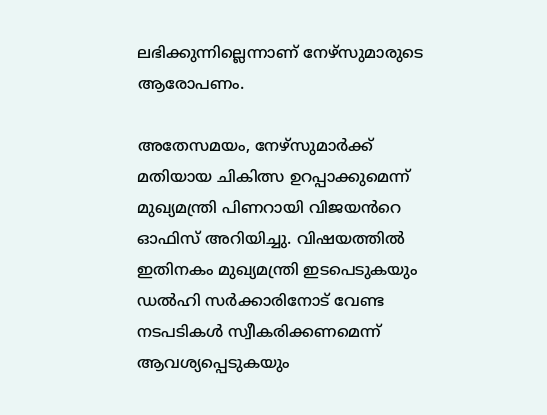ലഭിക്കുന്നില്ലെന്നാണ് നേഴ്‌സുമാരുടെ ആരോപണം.

അതേസമയം, നേഴ്‌സുമാർക്ക് മതിയായ ചികിത്സ ഉറപ്പാക്കുമെന്ന് മുഖ്യമന്ത്രി പിണറായി വിജയൻറെ ഓഫിസ് അറിയിച്ചു. വിഷയത്തിൽ ഇതിനകം മുഖ്യമന്ത്രി ഇടപെടുകയും ഡല്‍ഹി സര്‍ക്കാരിനോട് വേണ്ട നടപടികള്‍ സ്വീകരിക്കണമെന്ന് ആവശ്യപ്പെടുകയും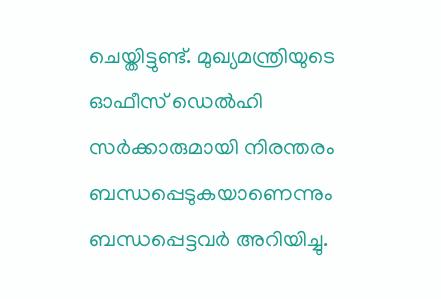ചെയ്തിട്ടുണ്ട്. മുഖ്യമന്ത്രിയുടെ ഓഫീസ് ഡെൽഹി സര്‍ക്കാരുമായി നിരന്തരം ബന്ധപ്പെടുകയാണെന്നും ബന്ധപ്പെട്ടവർ അറിയിച്ചു.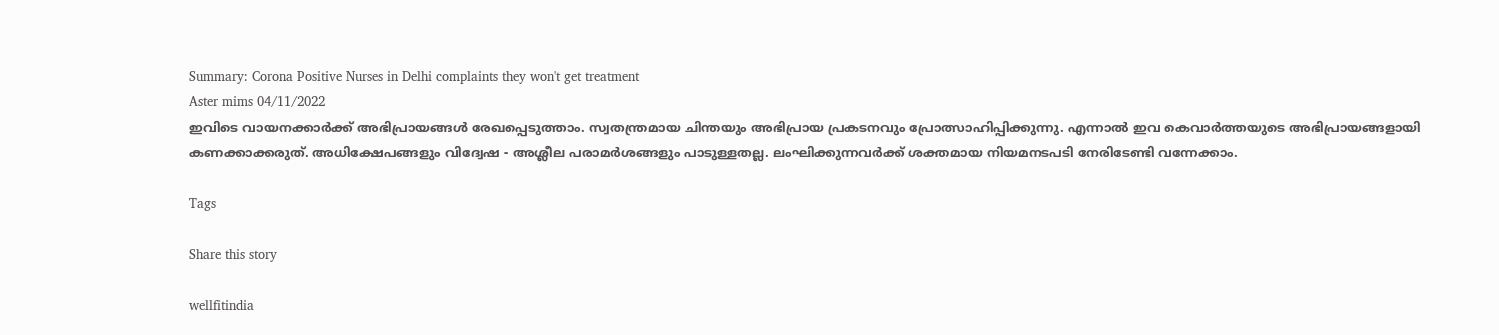Summary: Corona Positive Nurses in Delhi complaints they won't get treatment
Aster mims 04/11/2022
ഇവിടെ വായനക്കാർക്ക് അഭിപ്രായങ്ങൾ രേഖപ്പെടുത്താം. സ്വതന്ത്രമായ ചിന്തയും അഭിപ്രായ പ്രകടനവും പ്രോത്സാഹിപ്പിക്കുന്നു. എന്നാൽ ഇവ കെവാർത്തയുടെ അഭിപ്രായങ്ങളായി കണക്കാക്കരുത്. അധിക്ഷേപങ്ങളും വിദ്വേഷ - അശ്ലീല പരാമർശങ്ങളും പാടുള്ളതല്ല. ലംഘിക്കുന്നവർക്ക് ശക്തമായ നിയമനടപടി നേരിടേണ്ടി വന്നേക്കാം.

Tags

Share this story

wellfitindia